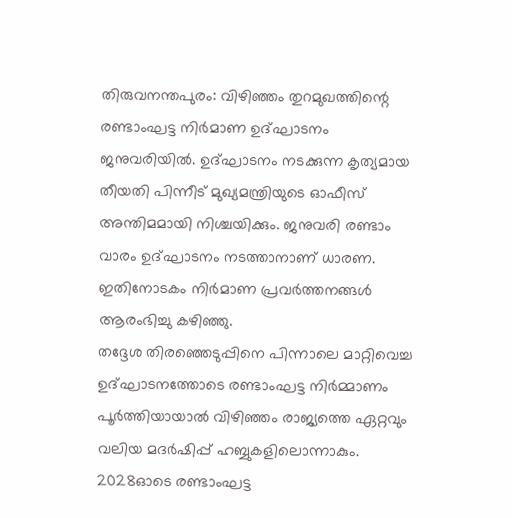തിരുവനന്തപുരം: വിഴിഞ്ഞം തുറമുഖത്തിന്റെ രണ്ടാംഘട്ട നിർമാണ ഉദ്ഘാടനം ജനുവരിയിൽ. ഉദ്ഘാടനം നടക്കുന്ന കൃത്യമായ തീയതി പിന്നീട് മുഖ്യമന്ത്രിയുടെ ഓഫീസ് അന്തിമമായി നിശ്ചയിക്കും. ജനുവരി രണ്ടാം വാരം ഉദ്ഘാടനം നടത്താനാണ് ധാരണ. ഇതിനോടകം നിർമാണ പ്രവർത്തനങ്ങൾ ആരംഭിച്ചു കഴിഞ്ഞു.
തദ്ദേശ തിരഞ്ഞെടുപ്പിനെ പിന്നാലെ മാറ്റിവെച്ച ഉദ്ഘാടനത്തോടെ രണ്ടാംഘട്ട നിർമ്മാണം പൂർത്തിയായാൽ വിഴിഞ്ഞം രാജ്യത്തെ ഏറ്റവും വലിയ മദർഷിപ്പ് ഹബ്ബുകളിലൊന്നാകും. 2028ഓടെ രണ്ടാംഘട്ട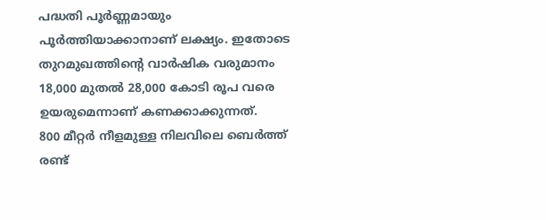പദ്ധതി പൂർണ്ണമായും പൂർത്തിയാക്കാനാണ് ലക്ഷ്യം. ഇതോടെ തുറമുഖത്തിന്റെ വാർഷിക വരുമാനം 18,000 മുതൽ 28,000 കോടി രൂപ വരെ ഉയരുമെന്നാണ് കണക്കാക്കുന്നത്.
800 മീറ്റർ നീളമുള്ള നിലവിലെ ബെർത്ത് രണ്ട്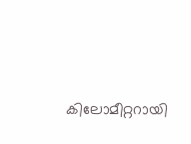കിലോമീറ്ററായി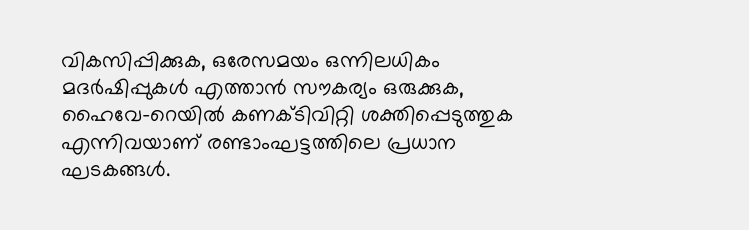വികസിപ്പിക്കുക, ഒരേസമയം ഒന്നിലധികം മദർഷിപ്പുകൾ എത്താൻ സൗകര്യം ഒരുക്കുക, ഹൈവേ-റെയിൽ കണക്ടിവിറ്റി ശക്തിപ്പെടുത്തുക എന്നിവയാണ് രണ്ടാംഘട്ടത്തിലെ പ്രധാന ഘടകങ്ങൾ.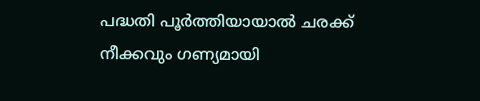പദ്ധതി പൂർത്തിയായാൽ ചരക്ക് നീക്കവും ഗണ്യമായി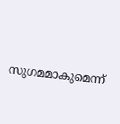സുഗമമാകുമെന്ന്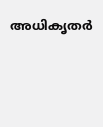അധികൃതർ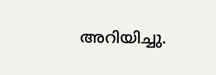അറിയിച്ചു.